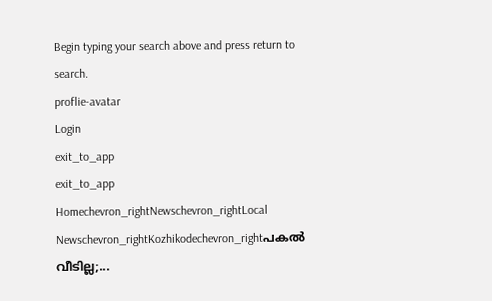Begin typing your search above and press return to search.
proflie-avatar
Login
exit_to_app
exit_to_app
Homechevron_rightNewschevron_rightLocal Newschevron_rightKozhikodechevron_rightപകൽ വീടില്ല;...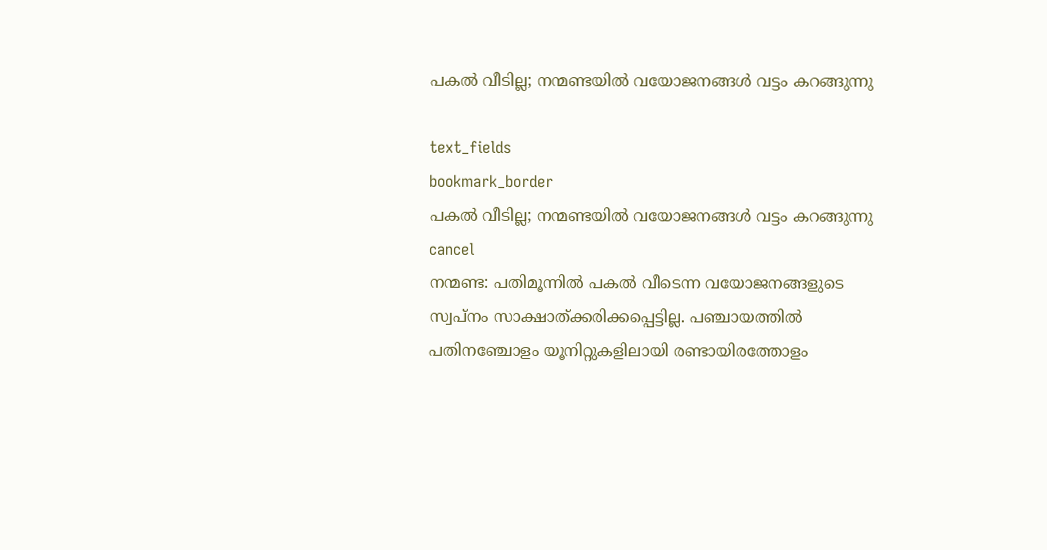പകൽ വീടില്ല; നന്മണ്ടയിൽ വയോജനങ്ങൾ വട്ടം കറങ്ങുന്നു

text_fields
bookmark_border
പകൽ വീടില്ല; നന്മണ്ടയിൽ വയോജനങ്ങൾ വട്ടം കറങ്ങുന്നു
cancel
നന്മണ്ട: പതിമൂന്നിൽ പകൽ വീടെന്ന വയോജനങ്ങളുടെ സ്വപ്നം സാക്ഷാത്ക്കരിക്കപ്പെട്ടില്ല. പഞ്ചായത്തിൽ പതിനഞ്ചോളം യൂനിറ്റുകളിലായി രണ്ടായിരത്തോളം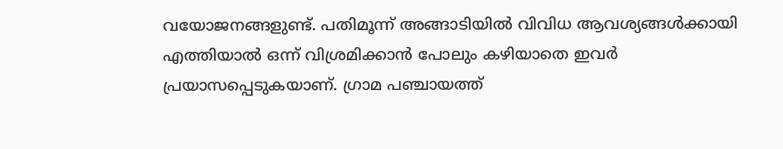വയോജനങ്ങളുണ്ട്. പതിമൂന്ന് അങ്ങാടിയിൽ വിവിധ ആവശ്യങ്ങൾക്കായി എത്തിയാൽ ഒന്ന് വിശ്രമിക്കാൻ പോലും കഴിയാതെ ഇവർ പ്രയാസപ്പെടുകയാണ്. ഗ്രാമ പഞ്ചായത്ത്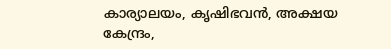കാര്യാലയം, കൃഷിഭവൻ, അക്ഷയ കേന്ദ്രം,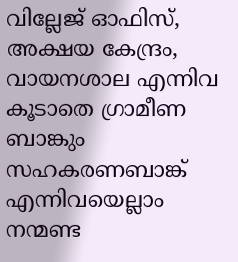വില്ലേജ് ഓഫിസ്, അക്ഷയ കേന്ദ്രം, വായനശാല എന്നിവ കൂടാതെ ഗ്രാമീണ ബാങ്കും സഹകരണബാങ്ക് എന്നിവയെല്ലാം നന്മണ്ട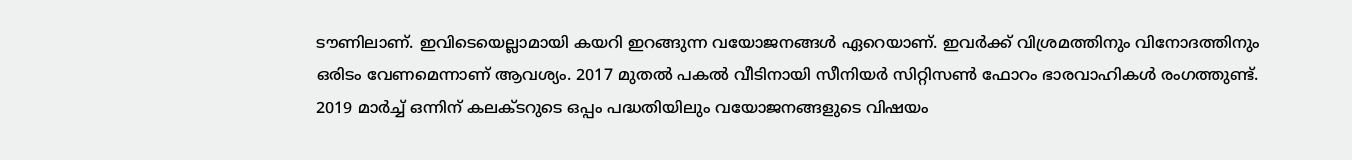ടൗണിലാണ്. ഇവിടെയെല്ലാമായി കയറി ഇറങ്ങുന്ന വയോജനങ്ങൾ ഏറെയാണ്. ഇവർക്ക് വിശ്രമത്തിനും വിനോദത്തിനും ഒരിടം വേണമെന്നാണ് ആവശ്യം. 2017 മുതൽ പകൽ വീടിനായി സീനിയർ സിറ്റിസൺ ഫോറം ഭാരവാഹികൾ രംഗത്തുണ്ട്. 2019 മാർച്ച് ഒന്നിന് കലക്ടറുടെ ഒപ്പം പദ്ധതിയിലും വയോജനങ്ങളുടെ വിഷയം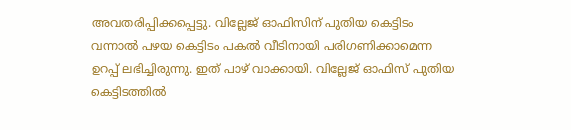അവതരിപ്പിക്കപ്പെട്ടു. വില്ലേജ് ഓഫിസിന് പുതിയ കെട്ടിടം വന്നാൽ പഴയ കെട്ടിടം പകൽ വീടിനായി പരിഗണിക്കാമെന്ന ഉറപ്പ് ലഭിച്ചിരുന്നു. ഇത് പാഴ് വാക്കായി. വില്ലേജ് ഓഫിസ് പുതിയ കെട്ടിടത്തിൽ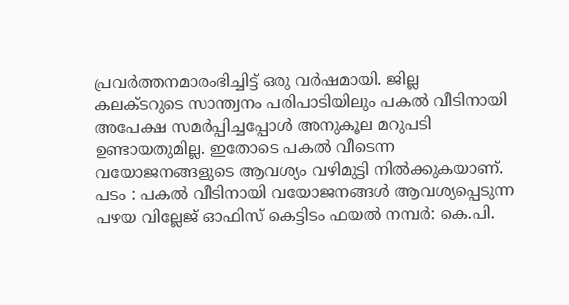പ്രവർത്തനമാരംഭിച്ചിട്ട് ഒരു വർഷമായി. ജില്ല കലക്ടറുടെ സാന്ത്വനം പരിപാടിയിലും പകൽ വീടിനായി അപേക്ഷ സമർപ്പിച്ചപ്പോൾ അനുകൂല മറുപടി ഉണ്ടായതുമില്ല. ഇതോടെ പകൽ വീടെന്ന വയോജനങ്ങളുടെ ആവശ്യം വഴിമുട്ടി നിൽക്കുകയാണ്. പടം : പകൽ വീടിനായി വയോജനങ്ങൾ ആവശ്യപ്പെടുന്ന പഴയ വില്ലേജ് ഓഫിസ് കെട്ടിടം ഫയൽ നമ്പർ: കെ.പി.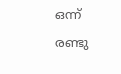ഒന്ന് രണ്ടു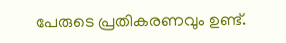പേരുടെ പ്രതികരണവും ഉണ്ട്.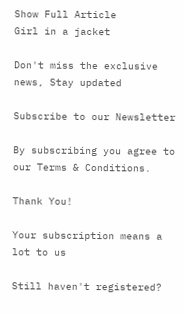Show Full Article
Girl in a jacket

Don't miss the exclusive news, Stay updated

Subscribe to our Newsletter

By subscribing you agree to our Terms & Conditions.

Thank You!

Your subscription means a lot to us

Still haven't registered?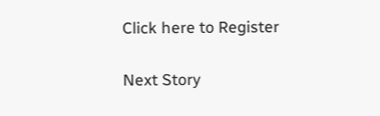Click here to Register

Next Story